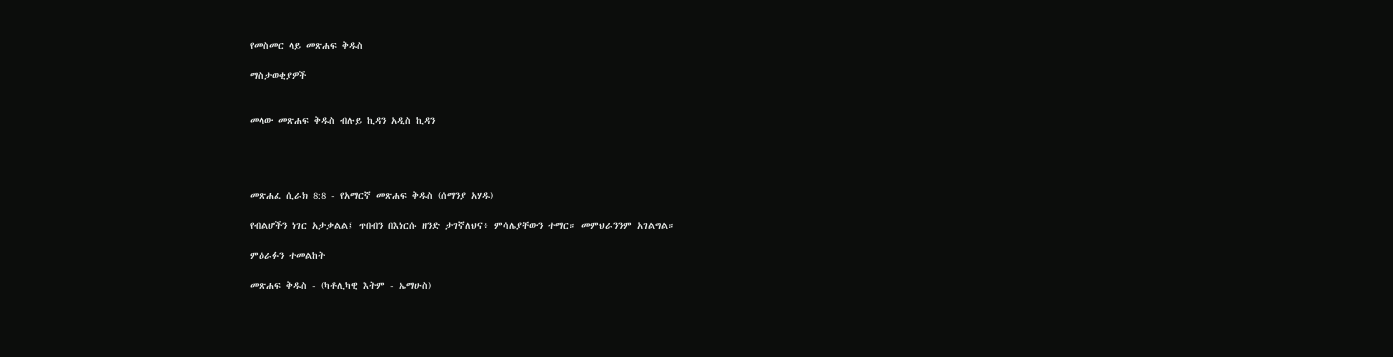የመስመር ላይ መጽሐፍ ቅዱስ

ማስታወቂያዎች


መላው መጽሐፍ ቅዱስ ብሉይ ኪዳን አዲስ ኪዳን




መጽሐፈ ሲራክ 8:8 - የአማርኛ መጽሐፍ ቅዱስ (ሰማንያ አሃዱ)

የብልሆችን ነገር አታቃልል፤ ጥበብን በእነርሱ ዘንድ ታገኛለህና፥ ምሳሌያቸውን ተማር። መምህራንንም አገልግል።

ምዕራፉን ተመልከት

መጽሐፍ ቅዱስ - (ካቶሊካዊ እትም - ኤማሁስ)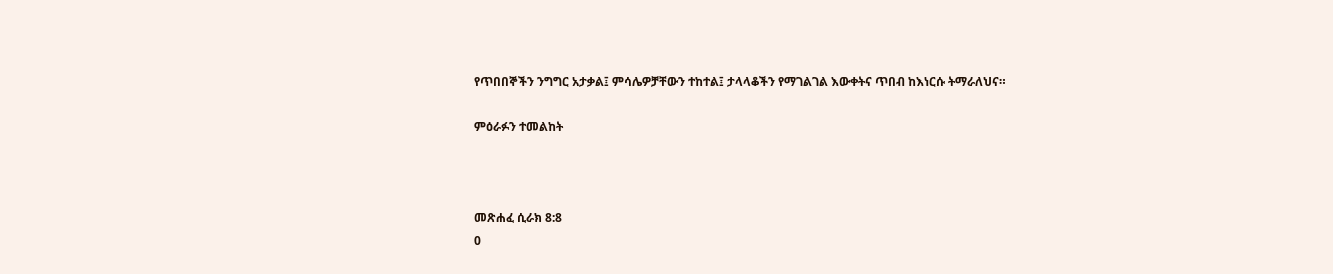የጥበበኞችን ንግግር አታቃል፤ ምሳሌዎቻቸውን ተከተል፤ ታላላቆችን የማገልገል እውቀትና ጥበብ ከእነርሱ ትማራለህና።

ምዕራፉን ተመልከት



መጽሐፈ ሲራክ 8:8
0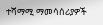ተሻማሚ ማመሳሰሪያዎች